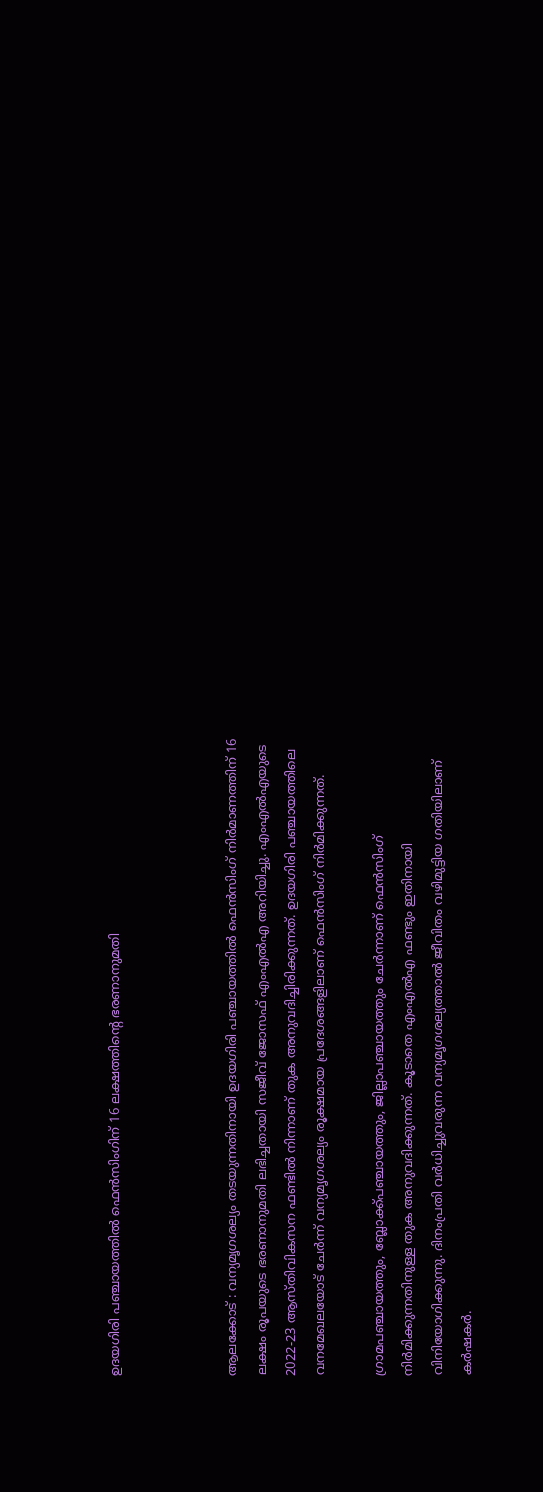ഉദയഗിരി പഞ്ചായത്തിൽ ഫെൻസിംഗിന് 16 ലക്ഷത്തിന്‍റെ ഭരണാനുമതി



ആലക്കോട് : വന്യമൃഗശല്യം തടയുന്നതിനായി ഉദയഗിരി പഞ്ചായത്തില്‍ ഫെന്‍സിംഗ് നിര്‍മാണത്തിന് 16 ലക്ഷം രൂപയുടെ ഭരണാനുമതി ലഭിച്ചതായി സജീവ് ജോസഫ് എംഎൽഎ അറിയിച്ചു. എംഎൽഎയുടെ 2022-23 ആസ്തിവികസന ഫണ്ടില്‍ നിന്നാണ് തുക അനുവദിച്ചിരിക്കുന്നത്. ഉദയഗിരി പഞ്ചായത്തിലെ വനമേഖലയോട് ചേര്‍ന്ന് വന്യമൃഗശല്യം രൂക്ഷമായ പ്രദേശങ്ങളിലാണ് ‍ഫെന്‍സിംഗ് നിര്‍മിക്കുന്നത്.

ഗ്രാമപ‍ഞ്ചായത്തും, ബ്ലോക്ക്പഞ്ചായത്തും, ജില്ലാപഞ്ചായത്തും ചേര്‍ന്നാണ് ഫെന്‍സിംഗ് നിര്‍മിക്കുന്നതിനുള്ള തുക അനുവദിക്കുന്നത്. കൂടാതെ എംഎൽഎ ഫണ്ടും ഇതിനായി വിനിയോഗിക്കുന്നു. ദിനംപ്രതി വർധിച്ചുവരുന്ന വന്യമൃഗശല്യത്താൽ ജീവിതം വഴിമുട്ടിയ ഗതിയിലാണ് കർഷകർ.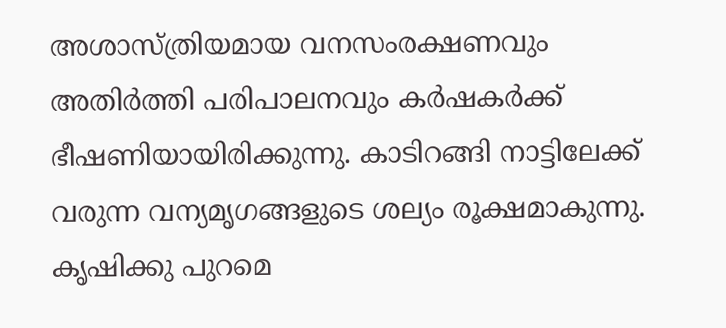അശാസ്ത്രിയമായ വനസംരക്ഷണവും അതിർത്തി പരിപാലനവും കർഷകർക്ക് ഭീഷണിയായിരിക്കുന്നു. കാടിറങ്ങി നാട്ടിലേക്ക് വരുന്ന വന്യമൃഗങ്ങളുടെ ശല്യം രൂക്ഷമാകുന്നു. കൃഷിക്കു പുറമെ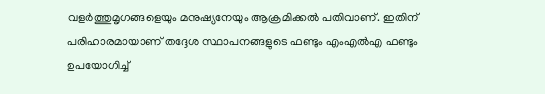വളർത്തുമൃഗങ്ങളെയും മനുഷ്യനേയും ആക്രമിക്കൽ പതിവാണ്. ഇതിന് പരിഹാരമായാണ് തദ്ദേശ സ്ഥാപനങ്ങളുടെ ഫണ്ടും എംഎൽഎ ഫണ്ടും ഉപയോഗിച്ച്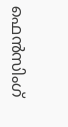ഫെന്‍സിംഗ്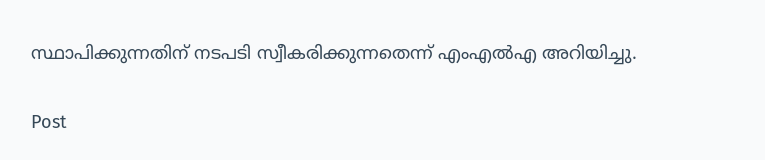സ്ഥാപിക്കുന്നതിന് നടപടി സ്വീകരിക്കുന്നതെന്ന് എംഎൽഎ അറിയിച്ചു.

Post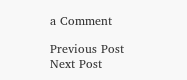a Comment

Previous Post Next Post